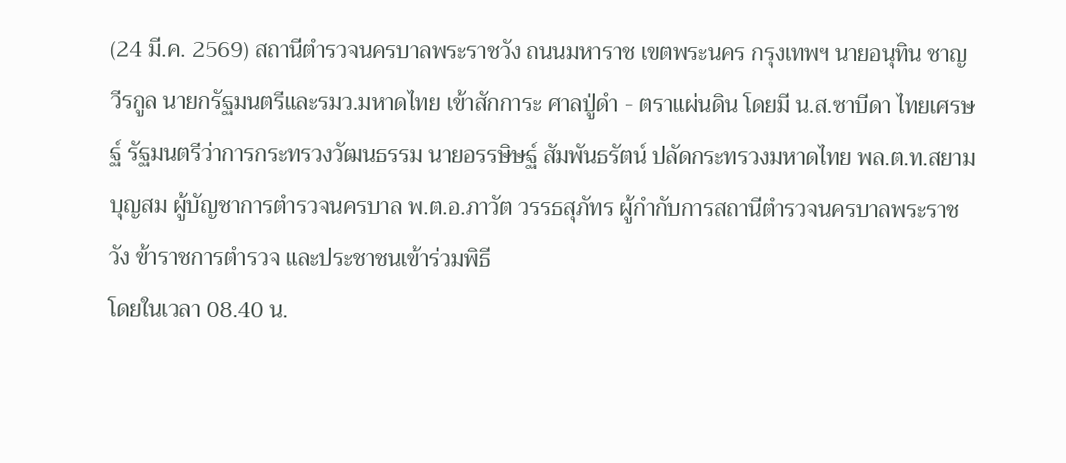(24 มี.ค. 2569) สถานีตำรวจนครบาลพระราชวัง ถนนมหาราช เขตพระนคร กรุงเทพฯ นายอนุทิน ชาญวีรกูล นายกรัฐมนตรีและรมว.มหาดไทย เข้าสักการะ ศาลปู่ดำ - ตราแผ่นดิน โดยมี น.ส.ซาบีดา ไทยเศรษฐ์ รัฐมนตรีว่าการกระทรวงวัฒนธรรม นายอรรษิษฐ์ สัมพันธรัตน์ ปลัดกระทรวงมหาดไทย พล.ต.ท.สยาม บุญสม ผู้บัญชาการตำรวจนครบาล พ.ต.อ.ภาวัต วรรธสุภัทร ผู้กำกับการสถานีตำรวจนครบาลพระราชวัง ข้าราชการตำรวจ และประชาชนเข้าร่วมพิธี
โดยในเวลา 08.40 น.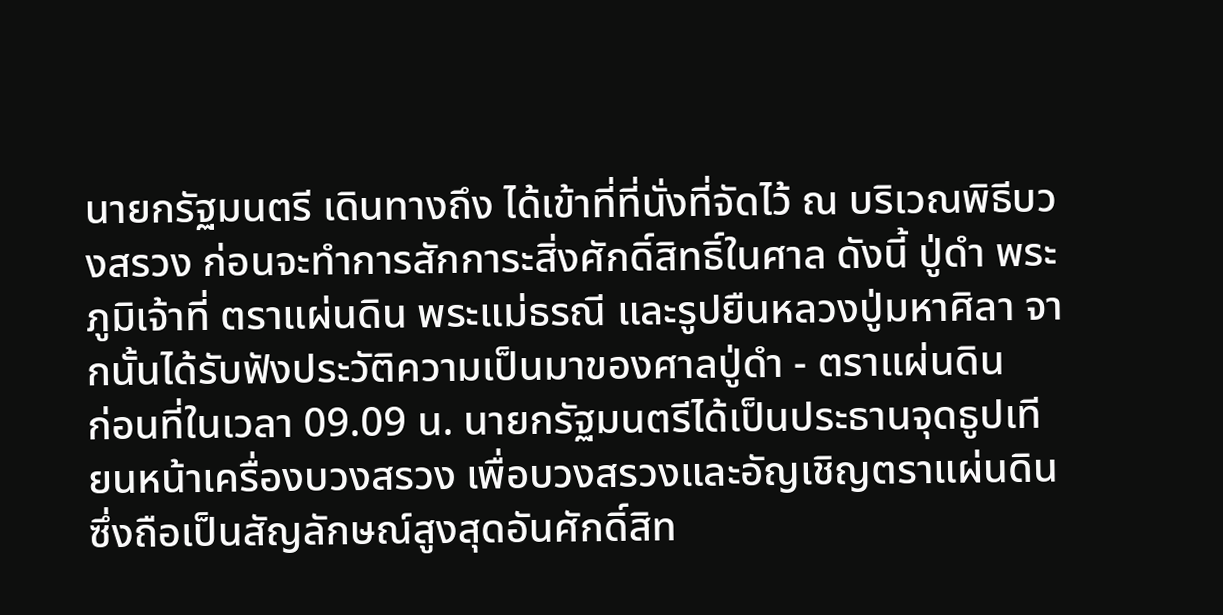นายกรัฐมนตรี เดินทางถึง ได้เข้าที่ที่นั่งที่จัดไว้ ณ บริเวณพิธีบวงสรวง ก่อนจะทำการสักการะสิ่งศักดิ์สิทธิ์ในศาล ดังนี้ ปู่ดำ พระภูมิเจ้าที่ ตราแผ่นดิน พระแม่ธรณี และรูปยืนหลวงปู่มหาศิลา จากนั้นได้รับฟังประวัติความเป็นมาของศาลปู่ดำ - ตราแผ่นดิน
ก่อนที่ในเวลา 09.09 น. นายกรัฐมนตรีได้เป็นประธานจุดธูปเทียนหน้าเครื่องบวงสรวง เพื่อบวงสรวงและอัญเชิญตราแผ่นดิน ซึ่งถือเป็นสัญลักษณ์สูงสุดอันศักดิ์สิท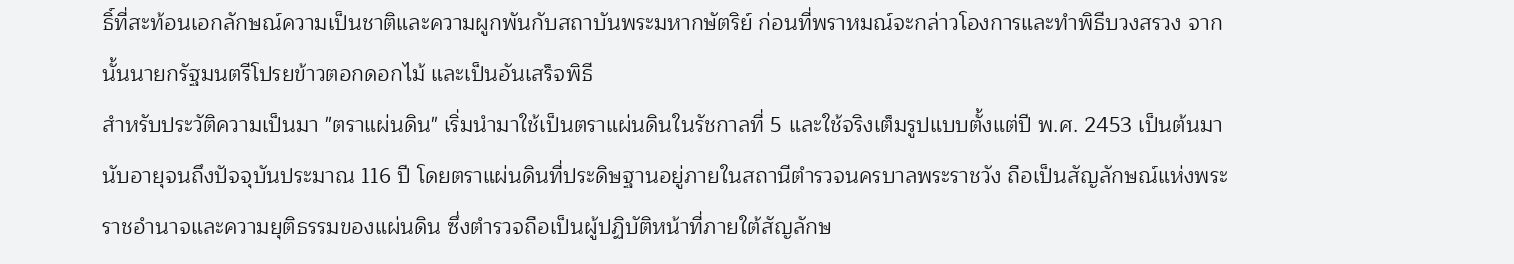ธิ์ที่สะท้อนเอกลักษณ์ความเป็นชาติและความผูกพันกับสถาบันพระมหากษัตริย์ ก่อนที่พราหมณ์จะกล่าวโองการและทำพิธีบวงสรวง จากนั้นนายกรัฐมนตรีโปรยข้าวตอกดอกไม้ และเป็นอันเสร็จพิธี
สำหรับประวัติความเป็นมา "ตราแผ่นดิน" เริ่มนำมาใช้เป็นตราแผ่นดินในรัชกาลที่ 5 และใช้จริงเต็มรูปแบบตั้งแต่ปี พ.ศ. 2453 เป็นต้นมา นับอายุจนถึงปัจจุบันประมาณ 116 ปี โดยตราแผ่นดินที่ประดิษฐานอยู่ภายในสถานีตำรวจนครบาลพระราชวัง ถือเป็นสัญลักษณ์แห่งพระราชอำนาจและความยุติธรรมของแผ่นดิน ซึ่งตำรวจถือเป็นผู้ปฏิบัติหน้าที่ภายใต้สัญลักษ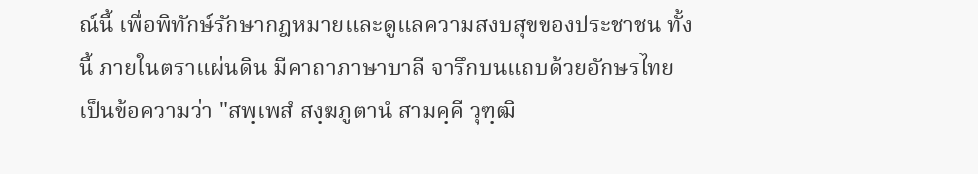ณ์นี้ เพื่อพิทักษ์รักษากฎหมายและดูแลความสงบสุขของประชาชน ทั้งนี้ ภายในตราแผ่นดิน มีคาถาภาษาบาลี จารึกบนแถบด้วยอักษรไทย เป็นข้อความว่า "สพฺเพสํ สงฺฆภูตานํ สามคฺคี วุฑฺฒิ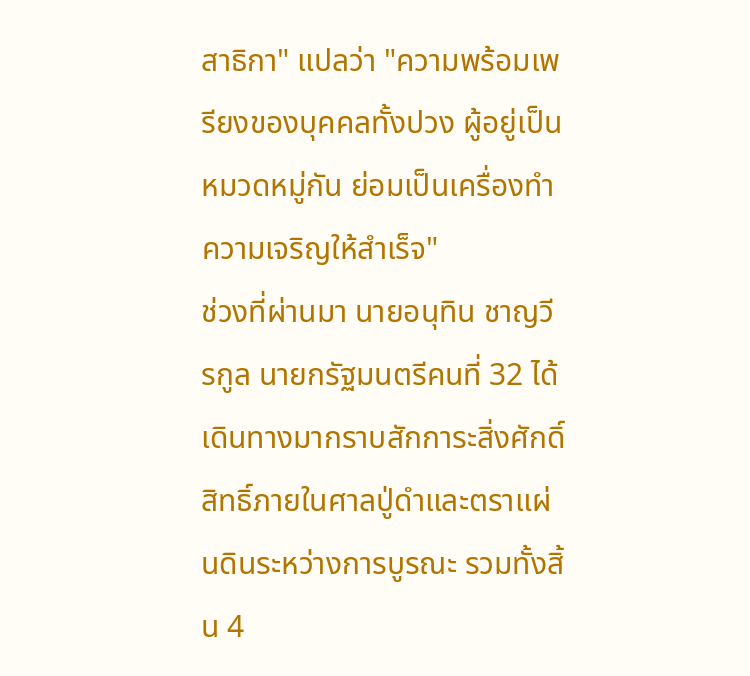สาธิกา" แปลว่า "ความพร้อมเพรียงของบุคคลทั้งปวง ผู้อยู่เป็นหมวดหมู่กัน ย่อมเป็นเครื่องทำความเจริญให้สำเร็จ"
ช่วงที่ผ่านมา นายอนุทิน ชาญวีรกูล นายกรัฐมนตรีคนที่ 32 ได้เดินทางมากราบสักการะสิ่งศักดิ์สิทธิ์ภายในศาลปู่ดำและตราแผ่นดินระหว่างการบูรณะ รวมทั้งสิ้น 4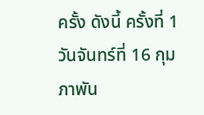ครั้ง ดังนี้ ครั้งที่ 1 วันจันทร์ที่ 16 กุมภาพัน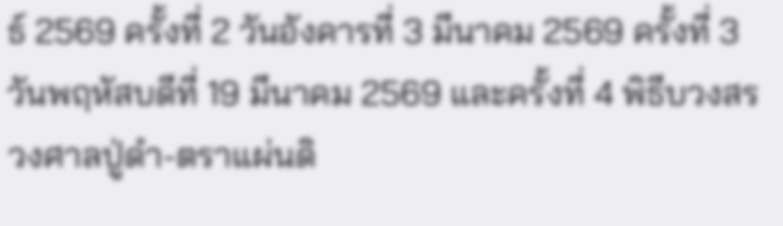ธ์ 2569 ครั้งที่ 2 วันอังคารที่ 3 มีนาคม 2569 ครั้งที่ 3 วันพฤหัสบดีที่ 19 มีนาคม 2569 และครั้งที่ 4 พิธีบวงสรวงศาลปู่ดำ-ตราแผ่นดิ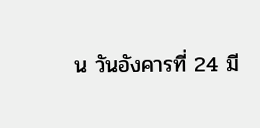น วันอังคารที่ 24 มี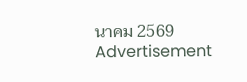นาคม 2569
Advertisement